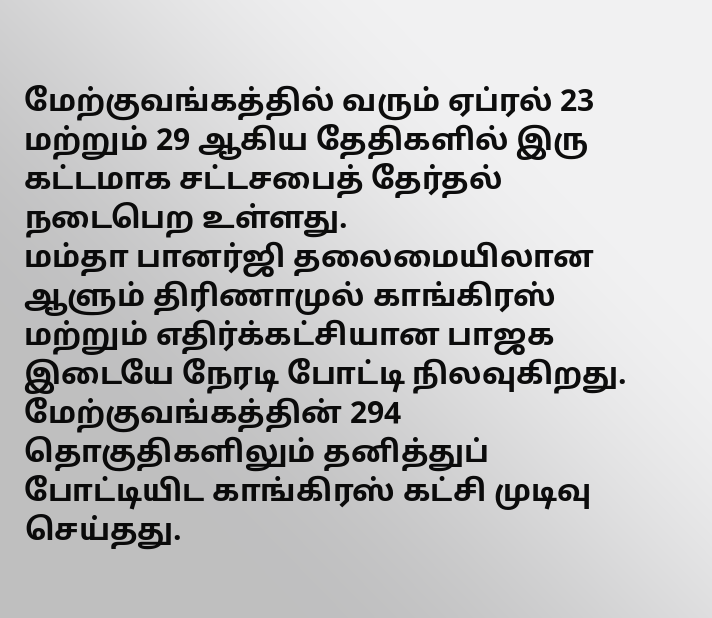மேற்குவங்கத்தில் வரும் ஏப்ரல் 23 மற்றும் 29 ஆகிய தேதிகளில் இரு கட்டமாக சட்டசபைத் தேர்தல் நடைபெற உள்ளது.
மம்தா பானர்ஜி தலைமையிலான ஆளும் திரிணாமுல் காங்கிரஸ் மற்றும் எதிர்க்கட்சியான பாஜக இடையே நேரடி போட்டி நிலவுகிறது.
மேற்குவங்கத்தின் 294 தொகுதிகளிலும் தனித்துப் போட்டியிட காங்கிரஸ் கட்சி முடிவு செய்தது.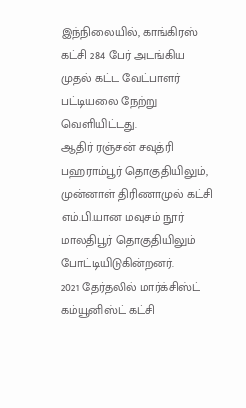இந்நிலையில், காங்கிரஸ் கட்சி 284 பேர் அடங்கிய முதல் கட்ட வேட்பாளர் பட்டியலை நேற்று வெளியிட்டது.
ஆதிர் ரஞ்சன் சவுத்ரி பஹராம்பூர் தொகுதியிலும், முன்னாள் திரிணாமுல் கட்சி எம்.பி.யான மவுசம் நூர் மாலதிபூர் தொகுதியிலும் போட்டியிடுகின்றனர்.
2021 தேர்தலில் மார்க்சிஸ்ட் கம்யூனிஸ்ட் கட்சி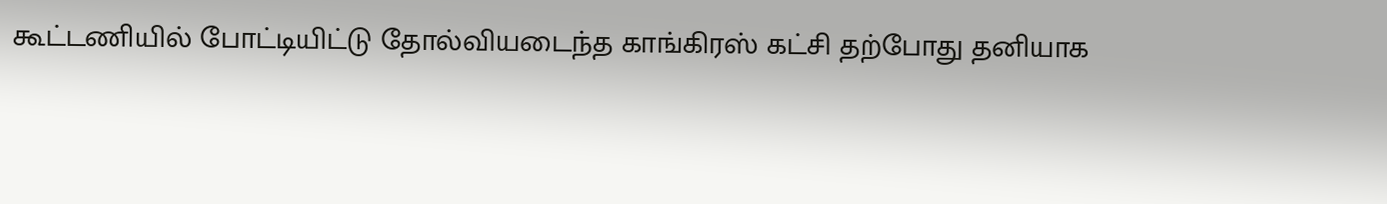கூட்டணியில் போட்டியிட்டு தோல்வியடைந்த காங்கிரஸ் கட்சி தற்போது தனியாக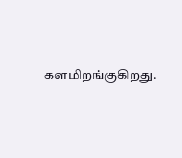களமிறங்குகிறது.